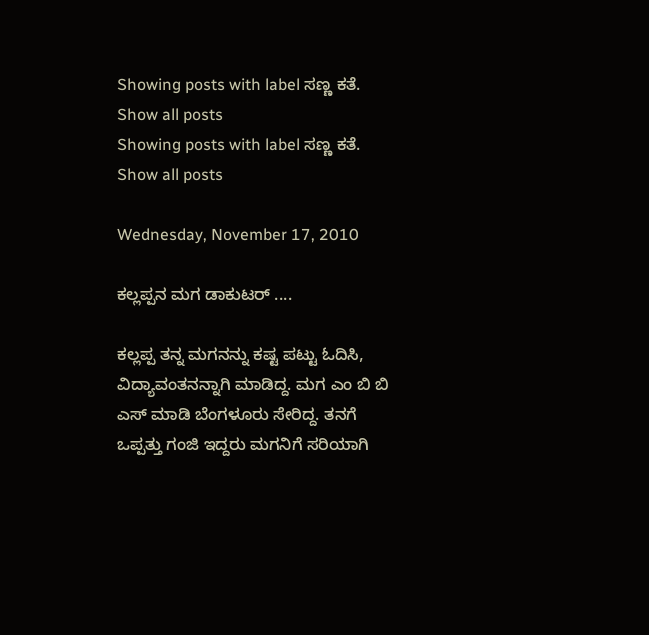Showing posts with label ಸಣ್ಣ ಕತೆ. Show all posts
Showing posts with label ಸಣ್ಣ ಕತೆ. Show all posts

Wednesday, November 17, 2010

ಕಲ್ಲಪ್ಪನ ಮಗ ಡಾಕುಟರ್ ....

ಕಲ್ಲಪ್ಪ ತನ್ನ ಮಗನನ್ನು ಕಷ್ಟ ಪಟ್ಟು ಓದಿಸಿ, ವಿದ್ಯಾವಂತನನ್ನಾಗಿ ಮಾಡಿದ್ದ. ಮಗ ಎಂ ಬಿ ಬಿ ಎಸ್ ಮಾಡಿ ಬೆಂಗಳೂರು ಸೇರಿದ್ದ. ತನಗೆ ಒಪ್ಪತ್ತು ಗಂಜಿ ಇದ್ದರು ಮಗನಿಗೆ ಸರಿಯಾಗಿ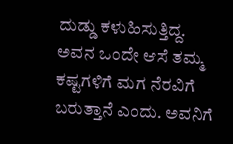ದುಡ್ಡು ಕಳುಹಿಸುತ್ತಿದ್ದ. ಅವನ ಒಂದೇ ಆಸೆ ತಮ್ಮ ಕಷ್ಟಗಳಿಗೆ ಮಗ ನೆರವಿಗೆ ಬರುತ್ತಾನೆ ಎಂದು. ಅವನಿಗೆ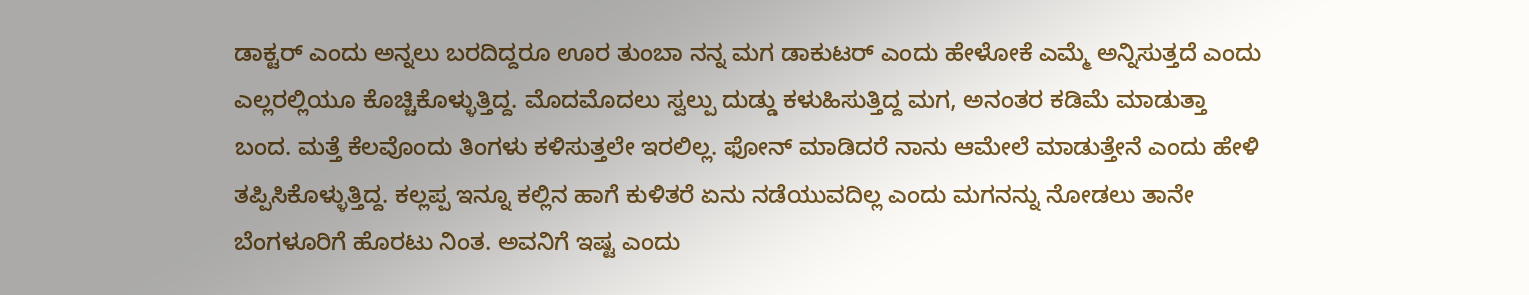ಡಾಕ್ಟರ್ ಎಂದು ಅನ್ನಲು ಬರದಿದ್ದರೂ ಊರ ತುಂಬಾ ನನ್ನ ಮಗ ಡಾಕುಟರ್ ಎಂದು ಹೇಳೋಕೆ ಎಮ್ಮೆ ಅನ್ನಿಸುತ್ತದೆ ಎಂದು ಎಲ್ಲರಲ್ಲಿಯೂ ಕೊಚ್ಚಿಕೊಳ್ಳುತ್ತಿದ್ದ. ಮೊದಮೊದಲು ಸ್ವಲ್ಪು ದುಡ್ಡು ಕಳುಹಿಸುತ್ತಿದ್ದ ಮಗ, ಅನಂತರ ಕಡಿಮೆ ಮಾಡುತ್ತಾ ಬಂದ. ಮತ್ತೆ ಕೆಲವೊಂದು ತಿಂಗಳು ಕಳಿಸುತ್ತಲೇ ಇರಲಿಲ್ಲ. ಫೋನ್ ಮಾಡಿದರೆ ನಾನು ಆಮೇಲೆ ಮಾಡುತ್ತೇನೆ ಎಂದು ಹೇಳಿ ತಪ್ಪಿಸಿಕೊಳ್ಳುತ್ತಿದ್ದ. ಕಲ್ಲಪ್ಪ ಇನ್ನೂ ಕಲ್ಲಿನ ಹಾಗೆ ಕುಳಿತರೆ ಏನು ನಡೆಯುವದಿಲ್ಲ ಎಂದು ಮಗನನ್ನು ನೋಡಲು ತಾನೇ ಬೆಂಗಳೂರಿಗೆ ಹೊರಟು ನಿಂತ. ಅವನಿಗೆ ಇಷ್ಟ ಎಂದು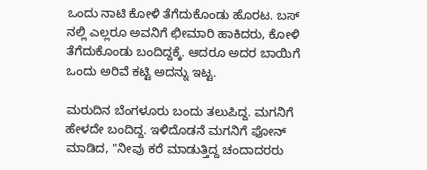ಒಂದು ನಾಟಿ ಕೋಳಿ ತೆಗೆದುಕೊಂಡು ಹೊರಟ. ಬಸ್ ನಲ್ಲಿ ಎಲ್ಲರೂ ಅವನಿಗೆ ಛೀಮಾರಿ ಹಾಕಿದರು, ಕೋಳಿ ತೆಗೆದುಕೊಂಡು ಬಂದಿದ್ದಕ್ಕೆ. ಆದರೂ ಅದರ ಬಾಯಿಗೆ ಒಂದು ಅರಿವೆ ಕಟ್ಟಿ ಅದನ್ನು ಇಟ್ಟ.

ಮರುದಿನ ಬೆಂಗಳೂರು ಬಂದು ತಲುಪಿದ್ದ. ಮಗನಿಗೆ ಹೇಳದೇ ಬಂದಿದ್ದ. ಇಳಿದೊಡನೆ ಮಗನಿಗೆ ಫೋನ್ ಮಾಡಿದ, "ನೀವು ಕರೆ ಮಾಡುತ್ತಿದ್ದ ಚಂದಾದರರು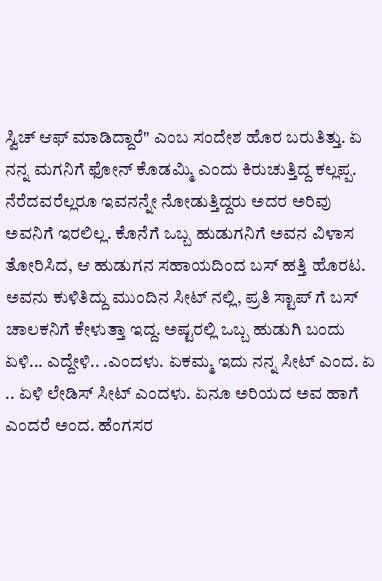ಸ್ವಿಚ್ ಆಫ್ ಮಾಡಿದ್ದಾರೆ" ಎಂಬ ಸಂದೇಶ ಹೊರ ಬರುತಿತ್ತು. ಏ ನನ್ನ ಮಗನಿಗೆ ಫೋನ್ ಕೊಡಮ್ಮಿ ಎಂದು ಕಿರುಚುತ್ತಿದ್ದ ಕಲ್ಲಪ್ಪ. ನೆರೆದವರೆಲ್ಲರೂ ಇವನನ್ನೇ ನೋಡುತ್ತಿದ್ದರು ಅದರ ಅರಿವು ಅವನಿಗೆ ಇರಲಿಲ್ಲ. ಕೊನೆಗೆ ಒಬ್ಬ ಹುಡುಗನಿಗೆ ಅವನ ವಿಳಾಸ ತೋರಿಸಿದ, ಆ ಹುಡುಗನ ಸಹಾಯದಿಂದ ಬಸ್ ಹತ್ತಿ ಹೊರಟ. ಅವನು ಕುಳಿತಿದ್ದು ಮುಂದಿನ ಸೀಟ್ ನಲ್ಲಿ, ಪ್ರತಿ ಸ್ಟಾಪ್ ಗೆ ಬಸ್ ಚಾಲಕನಿಗೆ ಕೇಳುತ್ತಾ ಇದ್ದ. ಅಷ್ಟರಲ್ಲಿ ಒಬ್ಬ ಹುಡುಗಿ ಬಂದು ಏಳಿ... ಎದ್ದೇಳಿ.. .ಎಂದಳು. ಏಕಮ್ಮ ಇದು ನನ್ನ ಸೀಟ್ ಎಂದ. ಏ .. ಏಳಿ ಲೇಡಿಸ್ ಸೀಟ್ ಎಂದಳು. ಏನೂ ಅರಿಯದ ಅವ ಹಾಗೆ ಎಂದರೆ ಅಂದ. ಹೆಂಗಸರ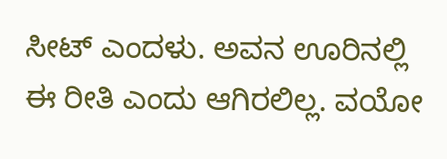ಸೀಟ್ ಎಂದಳು. ಅವನ ಊರಿನಲ್ಲಿ ಈ ರೀತಿ ಎಂದು ಆಗಿರಲಿಲ್ಲ. ವಯೋ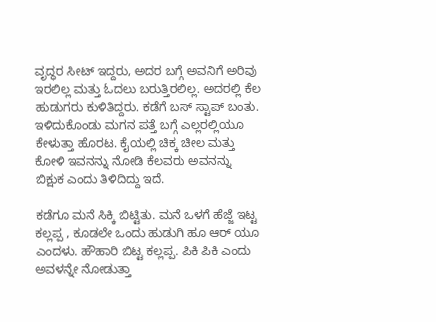ವೃದ್ಧರ ಸೀಟ್ ಇದ್ದರು, ಅದರ ಬಗ್ಗೆ ಅವನಿಗೆ ಅರಿವು ಇರಲಿಲ್ಲ ಮತ್ತು ಓದಲು ಬರುತ್ತಿರಲಿಲ್ಲ. ಅದರಲ್ಲಿ ಕೆಲ ಹುಡುಗರು ಕುಳಿತಿದ್ದರು. ಕಡೆಗೆ ಬಸ್ ಸ್ಟಾಪ್ ಬಂತು. ಇಳಿದುಕೊಂಡು ಮಗನ ಪತ್ತೆ ಬಗ್ಗೆ ಎಲ್ಲರಲ್ಲಿಯೂ ಕೇಳುತ್ತಾ ಹೊರಟ. ಕೈಯಲ್ಲಿ ಚಿಕ್ಕ ಚೀಲ ಮತ್ತು ಕೋಳಿ ಇವನನ್ನು ನೋಡಿ ಕೆಲವರು ಅವನನ್ನು ಬಿಕ್ಷುಕ ಎಂದು ತಿಳಿದಿದ್ದು ಇದೆ.

ಕಡೆಗೂ ಮನೆ ಸಿಕ್ಕಿ ಬಿಟ್ಟಿತು. ಮನೆ ಒಳಗೆ ಹೆಜ್ಜೆ ಇಟ್ಟ ಕಲ್ಲಪ್ಪ , ಕೂಡಲೇ ಒಂದು ಹುಡುಗಿ ಹೂ ಆರ್ ಯೂ ಎಂದಳು. ಹೌಹಾರಿ ಬಿಟ್ಟ ಕಲ್ಲಪ್ಪ. ಪಿಕಿ ಪಿಕಿ ಎಂದು ಅವಳನ್ನೇ ನೋಡುತ್ತಾ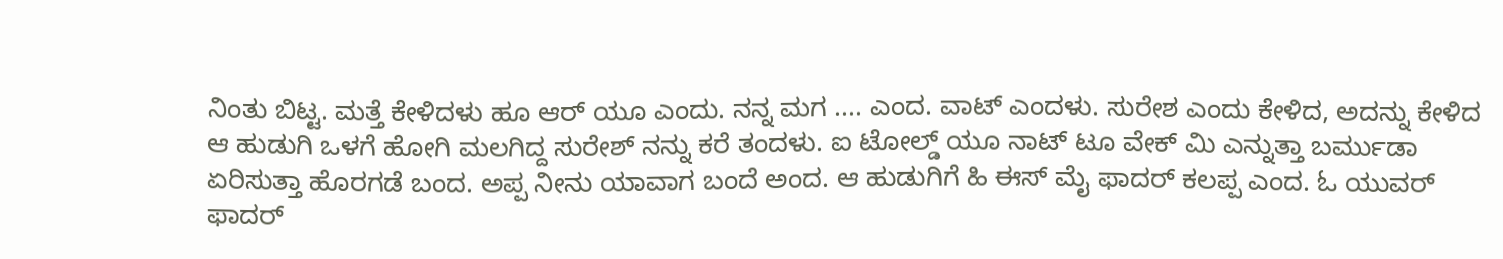ನಿಂತು ಬಿಟ್ಟ. ಮತ್ತೆ ಕೇಳಿದಳು ಹೂ ಆರ್ ಯೂ ಎಂದು. ನನ್ನ ಮಗ .... ಎಂದ. ವಾಟ್ ಎಂದಳು. ಸುರೇಶ ಎಂದು ಕೇಳಿದ, ಅದನ್ನು ಕೇಳಿದ ಆ ಹುಡುಗಿ ಒಳಗೆ ಹೋಗಿ ಮಲಗಿದ್ದ ಸುರೇಶ್ ನನ್ನು ಕರೆ ತಂದಳು. ಐ ಟೋಲ್ಡ್ ಯೂ ನಾಟ್ ಟೂ ವೇಕ್ ಮಿ ಎನ್ನುತ್ತಾ ಬರ್ಮುಡಾ ಏರಿಸುತ್ತಾ ಹೊರಗಡೆ ಬಂದ. ಅಪ್ಪ ನೀನು ಯಾವಾಗ ಬಂದೆ ಅಂದ. ಆ ಹುಡುಗಿಗೆ ಹಿ ಈಸ್ ಮೈ ಫಾದರ್ ಕಲಪ್ಪ ಎಂದ. ಓ ಯುವರ್ ಫಾದರ್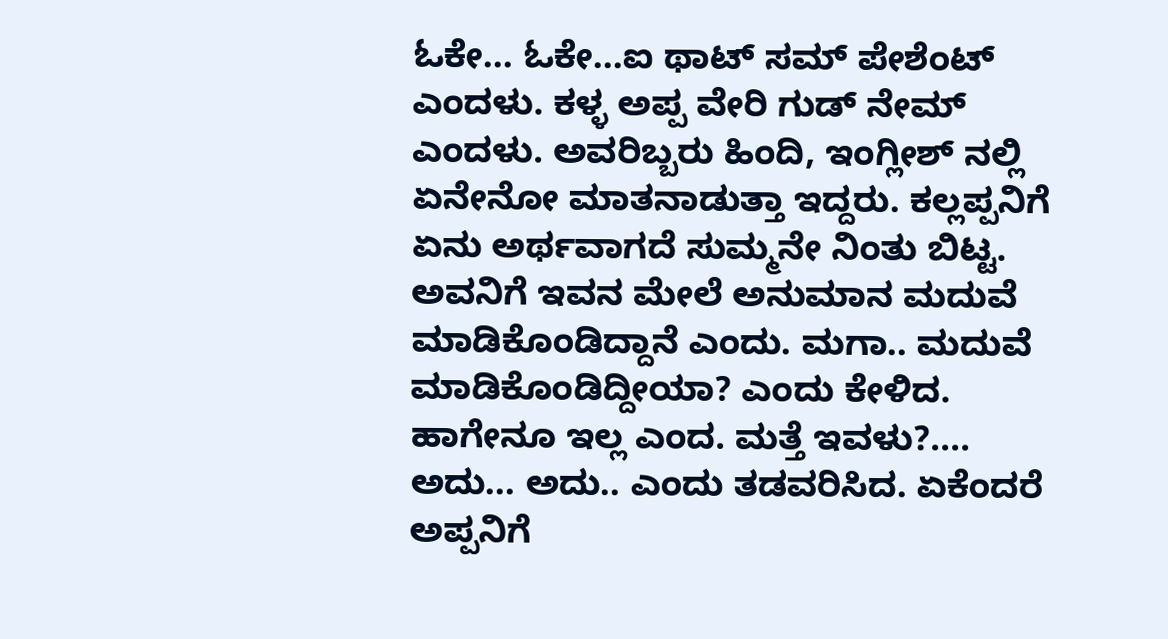ಓಕೇ... ಓಕೇ...ಐ ಥಾಟ್ ಸಮ್ ಪೇಶೆಂಟ್ ಎಂದಳು. ಕಳ್ಳ ಅಪ್ಪ ವೇರಿ ಗುಡ್ ನೇಮ್ ಎಂದಳು. ಅವರಿಬ್ಬರು ಹಿಂದಿ, ಇಂಗ್ಲೀಶ್ ನಲ್ಲಿ ಏನೇನೋ ಮಾತನಾಡುತ್ತಾ ಇದ್ದರು. ಕಲ್ಲಪ್ಪನಿಗೆ ಏನು ಅರ್ಥವಾಗದೆ ಸುಮ್ಮನೇ ನಿಂತು ಬಿಟ್ಟ. ಅವನಿಗೆ ಇವನ ಮೇಲೆ ಅನುಮಾನ ಮದುವೆ ಮಾಡಿಕೊಂಡಿದ್ದಾನೆ ಎಂದು. ಮಗಾ.. ಮದುವೆ ಮಾಡಿಕೊಂಡಿದ್ದೀಯಾ? ಎಂದು ಕೇಳಿದ. ಹಾಗೇನೂ ಇಲ್ಲ ಎಂದ. ಮತ್ತೆ ಇವಳು?.... ಅದು... ಅದು.. ಎಂದು ತಡವರಿಸಿದ. ಏಕೆಂದರೆ ಅಪ್ಪನಿಗೆ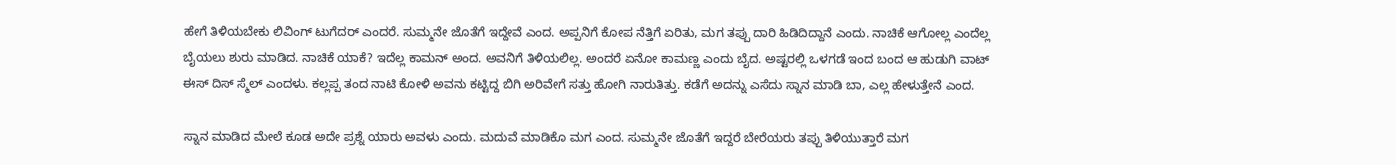ಹೇಗೆ ತಿಳಿಯಬೇಕು ಲಿವಿಂಗ್ ಟುಗೆದರ್ ಎಂದರೆ. ಸುಮ್ಮನೇ ಜೊತೆಗೆ ಇದ್ದೇವೆ ಎಂದ. ಅಪ್ಪನಿಗೆ ಕೋಪ ನೆತ್ತಿಗೆ ಏರಿತು, ಮಗ ತಪ್ಪು ದಾರಿ ಹಿಡಿದಿದ್ದಾನೆ ಎಂದು. ನಾಚಿಕೆ ಆಗೋಲ್ಲ ಎಂದೆಲ್ಲ ಬೈಯಲು ಶುರು ಮಾಡಿದ. ನಾಚಿಕೆ ಯಾಕೆ? ಇದೆಲ್ಲ ಕಾಮನ್ ಅಂದ. ಅವನಿಗೆ ತಿಳಿಯಲಿಲ್ಲ. ಅಂದರೆ ಏನೋ ಕಾಮಣ್ಣ ಎಂದು ಬೈದ. ಅಷ್ಟರಲ್ಲಿ ಒಳಗಡೆ ಇಂದ ಬಂದ ಆ ಹುಡುಗಿ ವಾಟ್ ಈಸ್ ದಿಸ್ ಸ್ಮೆಲ್ ಎಂದಳು. ಕಲ್ಲಪ್ಪ ತಂದ ನಾಟಿ ಕೋಳಿ ಅವನು ಕಟ್ಟಿದ್ದ ಬಿಗಿ ಅರಿವೇಗೆ ಸತ್ತು ಹೋಗಿ ನಾರುತಿತ್ತು. ಕಡೆಗೆ ಅದನ್ನು ಎಸೆದು ಸ್ನಾನ ಮಾಡಿ ಬಾ, ಎಲ್ಲ ಹೇಳುತ್ತೇನೆ ಎಂದ.

ಸ್ನಾನ ಮಾಡಿದ ಮೇಲೆ ಕೂಡ ಅದೇ ಪ್ರಶ್ನೆ ಯಾರು ಅವಳು ಎಂದು. ಮದುವೆ ಮಾಡಿಕೊ ಮಗ ಎಂದ. ಸುಮ್ಮನೇ ಜೊತೆಗೆ ಇದ್ದರೆ ಬೇರೆಯರು ತಪ್ಪು ತಿಳಿಯುತ್ತಾರೆ ಮಗ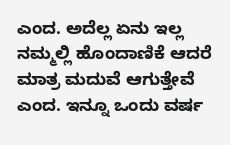ಎಂದ. ಅದೆಲ್ಲ ಏನು ಇಲ್ಲ ನಮ್ಮಲ್ಲಿ ಹೊಂದಾಣಿಕೆ ಆದರೆ ಮಾತ್ರ ಮದುವೆ ಆಗುತ್ತೇವೆ ಎಂದ. ಇನ್ನೂ ಒಂದು ವರ್ಷ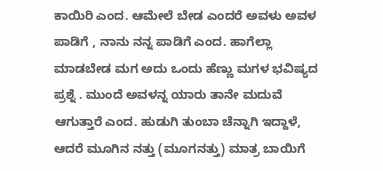ಕಾಯಿರಿ ಎಂದ. ಆಮೇಲೆ ಬೇಡ ಎಂದರೆ ಅವಳು ಅವಳ ಪಾಡಿಗೆ , ನಾನು ನನ್ನ ಪಾಡಿಗೆ ಎಂದ. ಹಾಗೆಲ್ಲಾ ಮಾಡಬೇಡ ಮಗ ಅದು ಒಂದು ಹೆಣ್ಣು ಮಗಳ ಭವಿಷ್ಯದ ಪ್ರಶ್ನೆ . ಮುಂದೆ ಅವಳನ್ನ ಯಾರು ತಾನೇ ಮದುವೆ ಆಗುತ್ತಾರೆ ಎಂದ. ಹುಡುಗಿ ತುಂಬಾ ಚೆನ್ನಾಗಿ ಇದ್ದಾಳೆ, ಆದರೆ ಮೂಗಿನ ನತ್ತು (ಮೂಗನತ್ತು) ಮಾತ್ರ ಬಾಯಿಗೆ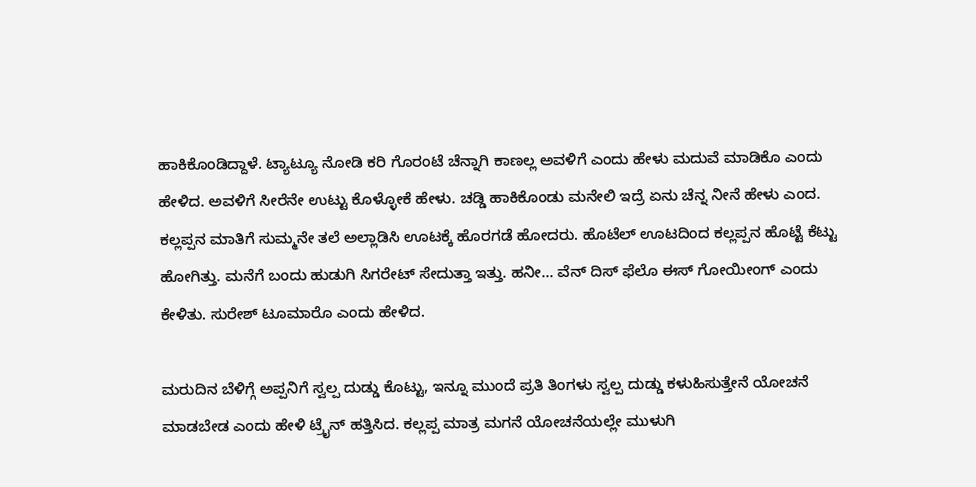ಹಾಕಿಕೊಂಡಿದ್ದಾಳೆ. ಟ್ಯಾಟ್ಯೂ ನೋಡಿ ಕರಿ ಗೊರಂಟೆ ಚೆನ್ನಾಗಿ ಕಾಣಲ್ಲ ಅವಳಿಗೆ ಎಂದು ಹೇಳು ಮದುವೆ ಮಾಡಿಕೊ ಎಂದು ಹೇಳಿದ. ಅವಳಿಗೆ ಸೀರೆನೇ ಉಟ್ಟು ಕೊಳ್ಳೋಕೆ ಹೇಳು. ಚಡ್ಡಿ ಹಾಕಿಕೊಂಡು ಮನೇಲಿ ಇದ್ರೆ ಏನು ಚೆನ್ನ ನೀನೆ ಹೇಳು ಎಂದ. ಕಲ್ಲಪ್ಪನ ಮಾತಿಗೆ ಸುಮ್ಮನೇ ತಲೆ ಅಲ್ಲಾಡಿಸಿ ಊಟಕ್ಕೆ ಹೊರಗಡೆ ಹೋದರು. ಹೊಟೆಲ್ ಊಟದಿಂದ ಕಲ್ಲಪ್ಪನ ಹೊಟ್ಟೆ ಕೆಟ್ಟು ಹೋಗಿತ್ತು. ಮನೆಗೆ ಬಂದು ಹುಡುಗಿ ಸಿಗರೇಟ್ ಸೇದುತ್ತಾ ಇತ್ತು. ಹನೀ... ವೆನ್ ದಿಸ್ ಫೆಲೊ ಈಸ್ ಗೋಯೀಂಗ್ ಎಂದು ಕೇಳಿತು. ಸುರೇಶ್ ಟೂಮಾರೊ ಎಂದು ಹೇಳಿದ.

ಮರುದಿನ ಬೆಳಿಗ್ಗೆ ಅಪ್ಪನಿಗೆ ಸ್ವಲ್ಪ ದುಡ್ಡು ಕೊಟ್ಟು, ಇನ್ನೂ ಮುಂದೆ ಪ್ರತಿ ತಿಂಗಳು ಸ್ವಲ್ಪ ದುಡ್ಡು ಕಳುಹಿಸುತ್ತೇನೆ ಯೋಚನೆ ಮಾಡಬೇಡ ಎಂದು ಹೇಳಿ ಟ್ರೈನ್ ಹತ್ತಿಸಿದ. ಕಲ್ಲಪ್ಪ ಮಾತ್ರ ಮಗನೆ ಯೋಚನೆಯಲ್ಲೇ ಮುಳುಗಿ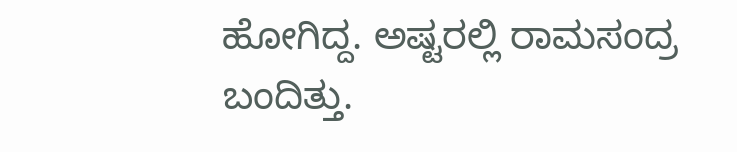ಹೋಗಿದ್ದ. ಅಷ್ಟರಲ್ಲಿ ರಾಮಸಂದ್ರ ಬಂದಿತ್ತು.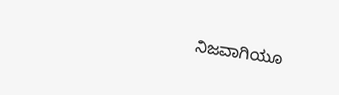ನಿಜವಾಗಿಯೂ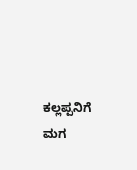ಕಲ್ಲಪ್ಪನಿಗೆ ಮಗ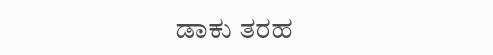ಡಾಕು ತರಹ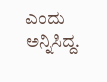ಎಂದು ಅನ್ನಿಸಿದ್ದ.